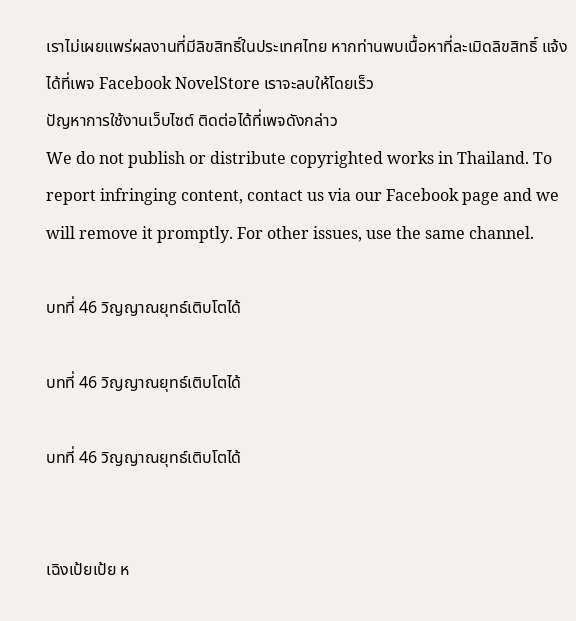เราไม่เผยแพร่ผลงานที่มีลิขสิทธิ์ในประเทศไทย หากท่านพบเนื้อหาที่ละเมิดลิขสิทธิ์ แจ้งได้ที่เพจ Facebook NovelStore เราจะลบให้โดยเร็ว
ปัญหาการใช้งานเว็บไซต์ ติดต่อได้ที่เพจดังกล่าว
We do not publish or distribute copyrighted works in Thailand. To report infringing content, contact us via our Facebook page and we will remove it promptly. For other issues, use the same channel.

บทที่ 46 วิญญาณยุทธ์เติบโตได้

บทที่ 46 วิญญาณยุทธ์เติบโตได้

บทที่ 46 วิญญาณยุทธ์เติบโตได้


เฉิงเป้ยเป้ย ห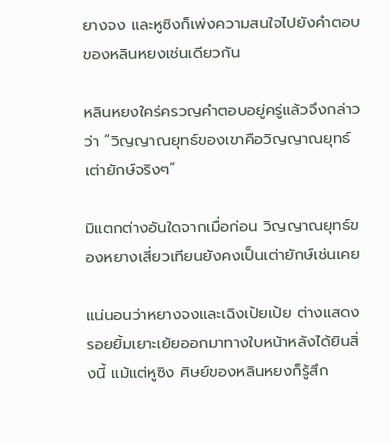ยางจง และหูซิงก็เพ่งความสนใจไปยังคำตอบของหลินหยงเช่นเดียวกัน

หลินหยงใคร่ครวญคำตอบอยู่ครู่แล้วจึงกล่าวว่า “วิญญาณยุทธ์ของเขาคือวิญญาณยุทธ์เต่ายักษ์จริงๆ”

มิแตกต่างอันใดจากเมื่อก่อน วิญญาณยุทธ์ของหยางเสี่ยวเทียนยังคงเป็นเต่ายักษ์เช่นเคย

แน่นอนว่าหยางจงและเฉิงเป้ยเป้ย ต่างแสดงรอยยิ้มเยาะเย้ยออกมาทางใบหน้าหลังได้ยินสิ่งนี้ แม้แต่หูซิง ศิษย์ของหลินหยงก็รู้สึก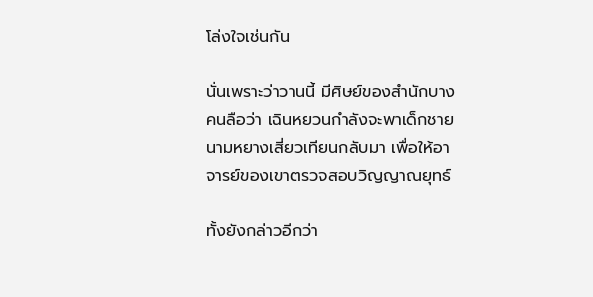โล่งใจเช่นกัน

นั่นเพราะว่าวานนี้ มีศิษย์ของสำนักบางคนลือว่า เฉินหยวนกำลังจะพาเด็กชายนามหยางเสี่ยวเทียนกลับมา เพื่อให้อาจารย์ของเขาตรวจสอบวิญญาณยุทธ์

ทั้งยังกล่าวอีกว่า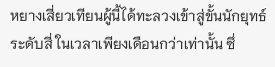หยางเสี่ยวเทียนผู้นี้ได้ทะลวงเข้าสู่ขั้นนักยุทธ์ระดับสี่ ในเวลาเพียงเดือนกว่าเท่านั้น ซึ่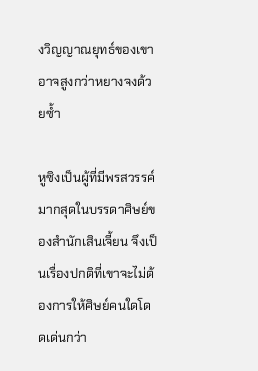งวิญญาณยุทธ์ของเขาอาจสูงกว่าหยางจงด้วยซ้ำ

หูซิงเป็นผู้ที่มีพรสวรรค์มากสุดในบรรดาศิษย์ของสำนักเสินเจี้ยน จึงเป็นเรื่องปกติที่เขาจะไม่ต้องการให้ศิษย์คนใดโดดเด่นกว่า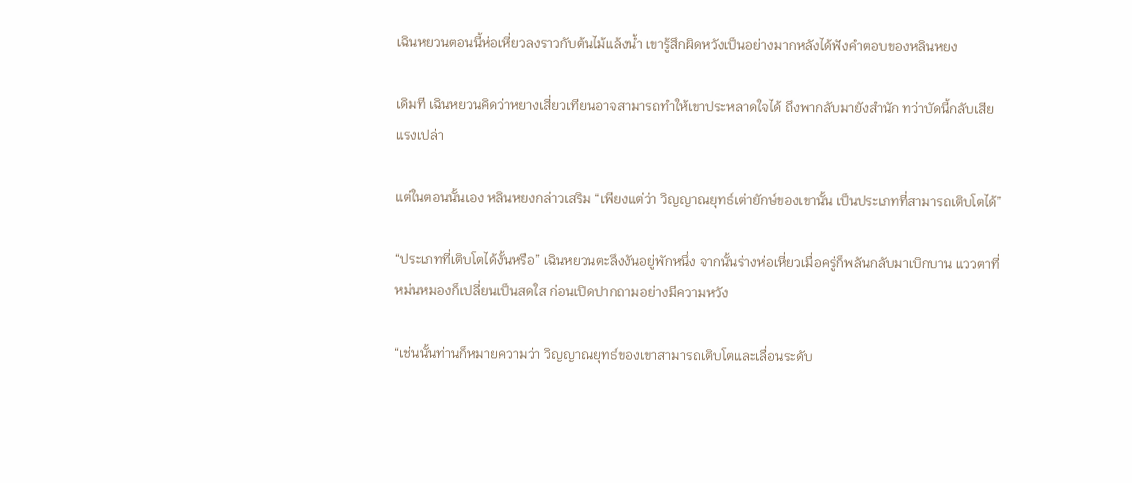เฉินหยวนตอนนี้ห่อเหี่ยวลงราวกับต้นไม้แล้งน้ำ เขารู้สึกผิดหวังเป็นอย่างมากหลังได้ฟังคำตอบของหลินหยง

เดิมที เฉินหยวนคิดว่าหยางเสี่ยวเทียนอาจสามารถทำให้เขาประหลาดใจได้ ถึงพากลับมายังสำนัก ทว่าบัดนี้กลับเสียแรงเปล่า

แต่ในตอนนั้นเอง หลินหยงกล่าวเสริม “เพียงแต่ว่า วิญญาณยุทธ์เต่ายักษ์ของเขานั้น เป็นประเภทที่สามารถเติบโตได้”

“ประเภทที่เติบโตได้งั้นหรือ” เฉินหยวนตะลึงงันอยู่พักหนึ่ง จากนั้นร่างห่อเหี่ยวเมื่อครู่ก็พลันกลับมาเบิกบาน แววตาที่หม่นหมองก็เปลี่ยนเป็นสดใส ก่อนเปิดปากถามอย่างมีความหวัง

“เช่นนั้นท่านก็หมายความว่า วิญญาณยุทธ์ของเขาสามารถเติบโตและเลื่อนระดับ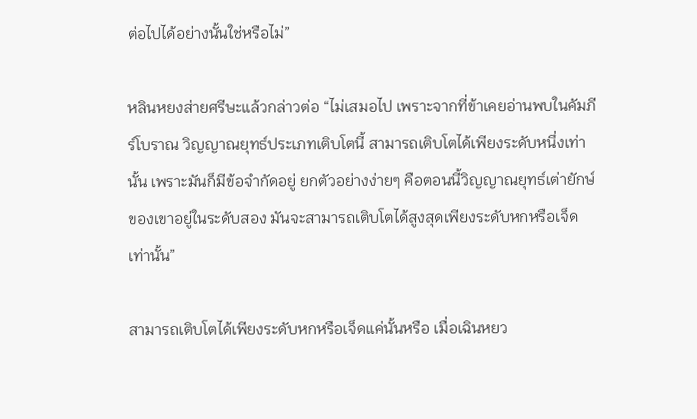ต่อไปได้อย่างนั้นใช่หรือไม่”

หลินหยงส่ายศรีษะแล้วกล่าวต่อ “ไม่เสมอไป เพราะจากที่ข้าเคยอ่านพบในคัมภีร์โบราณ วิญญาณยุทธ์ประเภทเติบโตนี้ สามารถเติบโตได้เพียงระดับหนึ่งเท่านั้น เพราะมันก็มีข้อจำกัดอยู่ ยกตัวอย่างง่ายๆ คือตอนนี้วิญญาณยุทธ์เต่ายักษ์ของเขาอยู่ในระดับสอง มันจะสามารถเติบโตได้สูงสุดเพียงระดับหกหรือเจ็ดเท่านั้น”

สามารถเติบโตได้เพียงระดับหกหรือเจ็ดแค่นั้นหรือ เมื่อเฉินหยว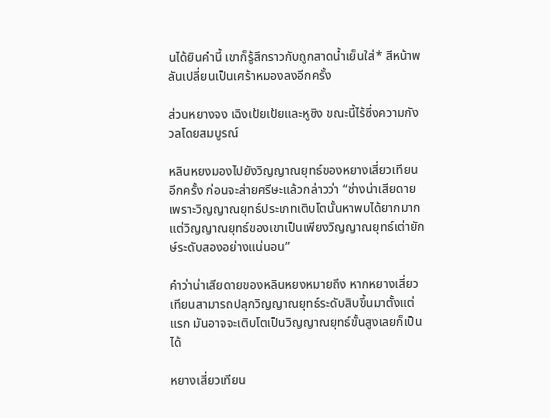นได้ยินคำนี้ เขาก็รู้สึกราวกับถูกสาดน้ำเย็นใส่* สีหน้าพลันเปลี่ยนเป็นเศร้าหมองลงอีกครั้ง

ส่วนหยางจง เฉิงเป้ยเป้ยและหูซิง ขณะนี้ไร้ซึ่งความกังวลโดยสมบูรณ์

หลินหยงมองไปยังวิญญาณยุทธ์ของหยางเสี่ยวเทียนอีกครั้ง ก่อนจะส่ายศรีษะแล้วกล่าวว่า “ช่างน่าเสียดาย เพราะวิญญาณยุทธ์ประเภทเติบโตนั้นหาพบได้ยากมาก แต่วิญญาณยุทธ์ของเขาเป็นเพียงวิญญาณยุทธ์เต่ายักษ์ระดับสองอย่างแน่นอน”

คำว่าน่าเสียดายของหลินหยงหมายถึง หากหยางเสี่ยวเทียนสามารถปลุกวิญญาณยุทธ์ระดับสิบขึ้นมาตั้งแต่แรก มันอาจจะเติบโตเป็นวิญญาณยุทธ์ขั้นสูงเลยก็เป็นได้

หยางเสี่ยวเทียน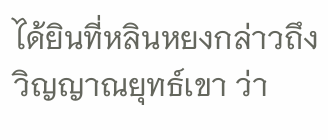ได้ยินที่หลินหยงกล่าวถึงวิญญาณยุทธ์เขา ว่า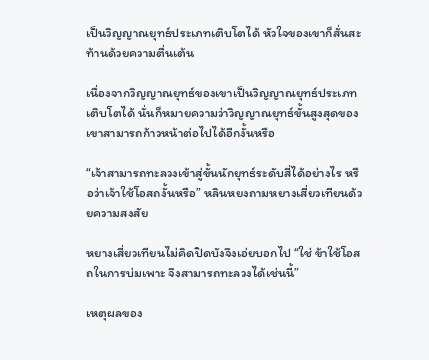เป็นวิญญาณยุทธ์ประเภทเติบโตได้ หัวใจของเขาก็สั่นสะท้านด้วยความตื่นเต้น

เนื่องจากวิญญาณยุทธ์ของเขาเป็นวิญญาณยุทธ์ประเภทเติบโตได้ นั่นก็หมายความว่าวิญญาณยุทธ์ขั้นสูงสุดของเขาสามารถก้าวหน้าต่อไปได้อีกงั้นหรือ

“เจ้าสามารถทะลวงเข้าสู่ขั้นนักยุทธ์ระดับสี่ได้อย่างไร หรือว่าเจ้าใช้โอสถงั้นหรือ” หลินหยงถามหยางเสี่ยวเทียนด้วยความสงสัย

หยางเสี่ยวเทียนไม่คิดปิดบังจึงเอ่ยบอกไป “ใช่ ข้าใช้โอสถในการบ่มเพาะ จึงสามารถทะลวงได้เช่นนี้”

เหตุผลของ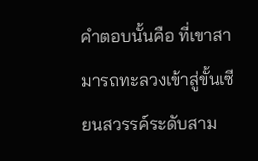คำตอบนั้นคือ ที่เขาสามารถทะลวงเข้าสู่ขั้นเซียนสวรรค์ระดับสาม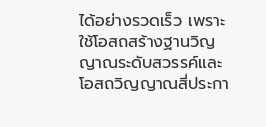ได้อย่างรวดเร็ว เพราะใช้โอสถสร้างฐานวิญญาณระดับสวรรค์และโอสถวิญญาณสี่ประกา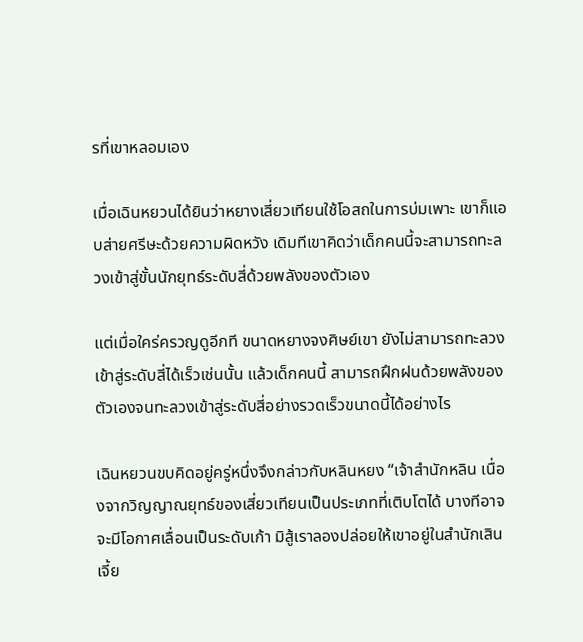รที่เขาหลอมเอง

เมื่อเฉินหยวนได้ยินว่าหยางเสี่ยวเทียนใช้โอสถในการบ่มเพาะ เขาก็แอบส่ายศรีษะด้วยความผิดหวัง เดิมทีเขาคิดว่าเด็กคนนี้จะสามารถทะลวงเข้าสู่ขั้นนักยุทธ์ระดับสี่ด้วยพลังของตัวเอง

แต่เมื่อใคร่ครวญดูอีกที ขนาดหยางจงศิษย์เขา ยังไม่สามารถทะลวงเข้าสู่ระดับสี่ได้เร็วเช่นนั้น แล้วเด็กคนนี้ สามารถฝึกฝนด้วยพลังของตัวเองจนทะลวงเข้าสู่ระดับสี่อย่างรวดเร็วขนาดนี้ได้อย่างไร

เฉินหยวนขบคิดอยู่ครู่หนึ่งจึงกล่าวกับหลินหยง “เจ้าสำนักหลิน เนื่องจากวิญญาณยุทธ์ของเสี่ยวเทียนเป็นประเภทที่เติบโตได้ บางทีอาจจะมีโอกาศเลื่อนเป็นระดับเก้า มิสู้เราลองปล่อยให้เขาอยู่ในสำนักเสินเจี้ย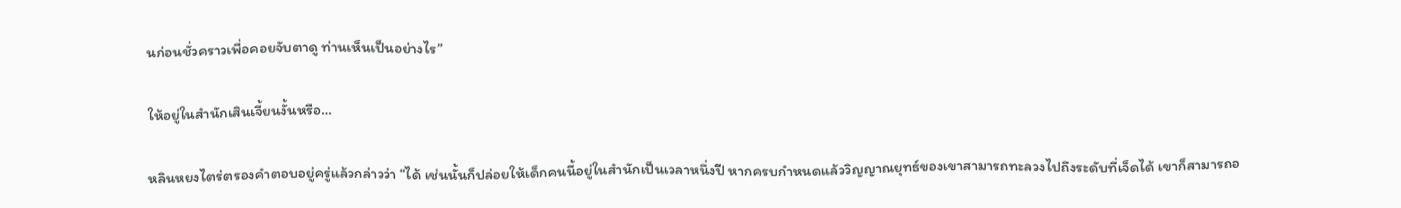นก่อนชั่วคราวเพื่อคอยจับตาดู ท่านเห็นเป็นอย่างไร”

ให้อยู่ในสำนักเสินเจี้ยนงั้นหรือ…

หลินหยงไตร่ตรองคำตอบอยู่ครู่แล้วกล่าวว่า “ได้ เช่นนั้นก็ปล่อยให้เด็กคนนี้อยู่ในสำนักเป็นเวลาหนึ่งปี หากครบกำหนดแล้ววิญญาณยุทธ์ของเขาสามารถทะลวงไปถึงระดับที่เจ็ดได้ เขาก็สามารถอ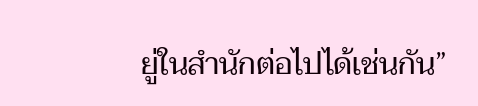ยู่ในสำนักต่อไปได้เช่นกัน”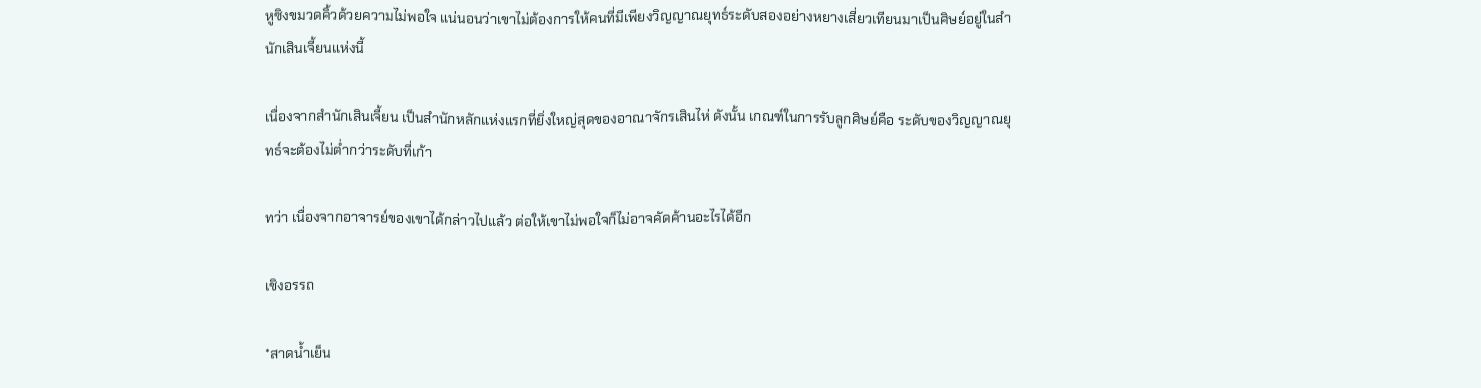หูซิงขมวดคิ้วด้วยความไม่พอใจ แน่นอนว่าเขาไม่ต้องการให้คนที่มีเพียงวิญญาณยุทธ์ระดับสองอย่างหยางเสี่ยวเทียนมาเป็นศิษย์อยู่ในสำนักเสินเจี้ยนแห่งนี้

เนื่องจากสำนักเสินเจี้ยน เป็นสำนักหลักแห่งแรกที่ยิ่งใหญ่สุดของอาณาจักรเสินไห่ ดังนั้น เกณฑ์ในการรับลูกศิษย์คือ ระดับของวิญญาณยุทธ์จะต้องไม่ต่ำกว่าระดับที่เก้า

ทว่า เนื่องจากอาจารย์ของเขาได้กล่าวไปแล้ว ต่อให้เขาไม่พอใจก็ไม่อาจคัดค้านอะไรได้อีก

เชิงอรรถ

*สาดน้ำเย็น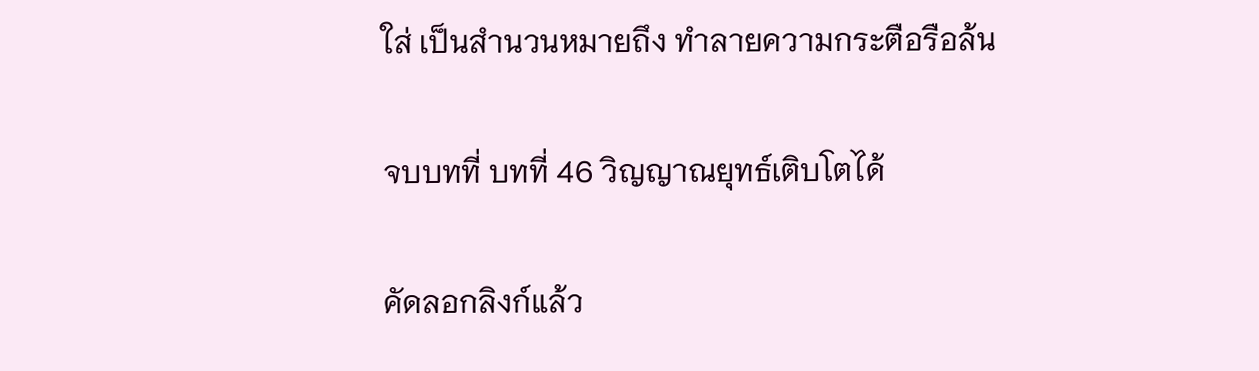ใส่ เป็นสำนวนหมายถึง ทำลายความกระตือรือล้น

จบบทที่ บทที่ 46 วิญญาณยุทธ์เติบโตได้

คัดลอกลิงก์แล้ว